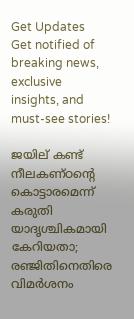Get Updates
Get notified of breaking news, exclusive insights, and must-see stories!

ജയില് കണ്ട് നീലകണ്ഠന്റെ കൊട്ടാരമെന്ന് കരുതി യാദൃശ്ചികമായി കേറിയതാ; രഞ്ജിതിനെതിരെ വിമര്‍ശനം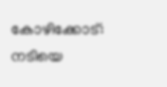കോഴിക്കോട്: നടിയെ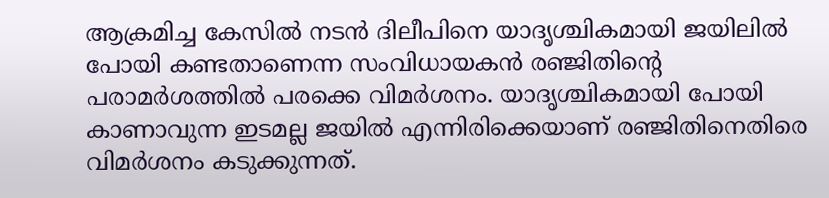ആക്രമിച്ച കേസില്‍ നടന്‍ ദിലീപിനെ യാദൃശ്ചികമായി ജയിലില്‍ പോയി കണ്ടതാണെന്ന സംവിധായകന്‍ രഞ്ജിതിന്റെ പരാമര്‍ശത്തില്‍ പരക്കെ വിമര്‍ശനം. യാദൃശ്ചികമായി പോയി കാണാവുന്ന ഇടമല്ല ജയില്‍ എന്നിരിക്കെയാണ് രഞ്ജിതിനെതിരെ വിമര്‍ശനം കടുക്കുന്നത്.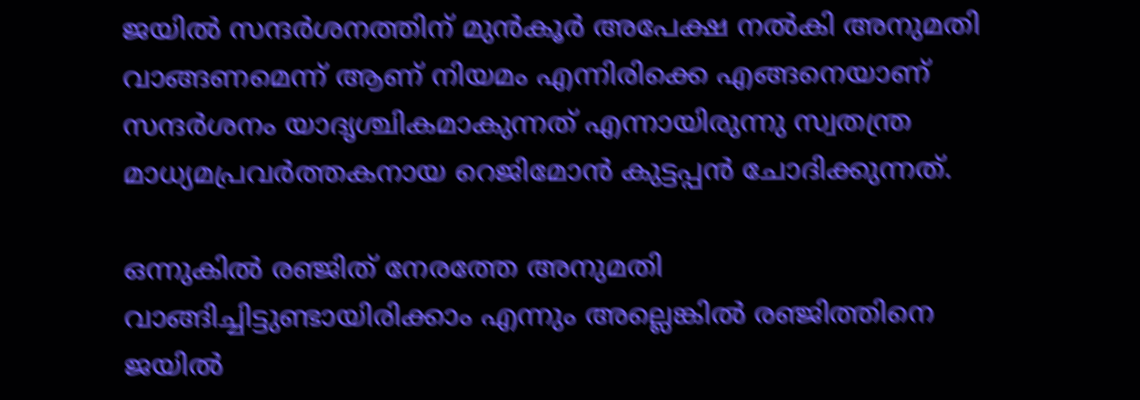ജയില്‍ സന്ദര്‍ശനത്തിന് മുന്‍കൂര്‍ അപേക്ഷ നല്‍കി അനുമതി വാങ്ങണമെന്ന് ആണ് നിയമം എന്നിരിക്കെ എങ്ങനെയാണ് സന്ദര്‍ശനം യാദൃശ്ചികമാകുന്നത് എന്നായിരുന്നു സ്വതന്ത്ര മാധ്യമപ്രവര്‍ത്തകനായ റെജിമോന്‍ കുട്ടപ്പന്‍ ചോദിക്കുന്നത്.

ഒന്നുകില്‍ രഞ്ജിത് നേരത്തേ അനുമതി വാങ്ങിച്ചിട്ടുണ്ടായിരിക്കാം എന്നും അല്ലെങ്കില്‍ രഞ്ജിത്തിനെ ജയില്‍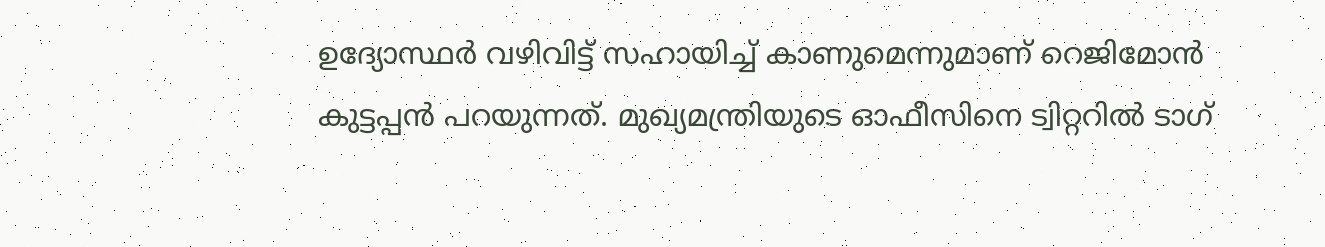ഉദ്യോസ്ഥര്‍ വഴിവിട്ട് സഹായിച്ച് കാണുമെന്നുമാണ് റെജിമോന്‍ കുട്ടപ്പന്‍ പറയുന്നത്. മുഖ്യമന്ത്രിയുടെ ഓഫീസിനെ ട്വിറ്ററില്‍ ടാഗ്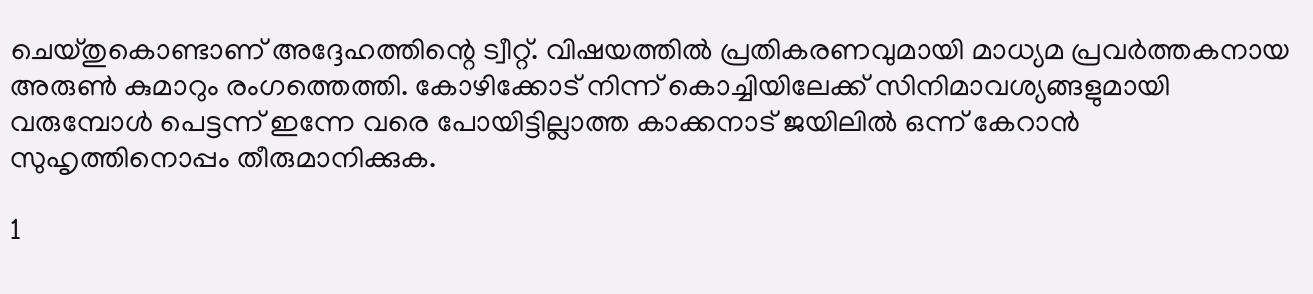ചെയ്തുകൊണ്ടാണ് അദ്ദേഹത്തിന്റെ ട്വീറ്റ്. വിഷയത്തില്‍ പ്രതികരണവുമായി മാധ്യമ പ്രവര്‍ത്തകനായ അരുണ്‍ കുമാറും രംഗത്തെത്തി. കോഴിക്കോട് നിന്ന് കൊച്ചിയിലേക്ക് സിനിമാവശ്യങ്ങളുമായി വരുമ്പോള്‍ പെട്ടന്ന് ഇന്നേ വരെ പോയിട്ടില്ലാത്ത കാക്കനാട് ജയിലില്‍ ഒന്ന് കേറാന്‍ സുഹൃത്തിനൊപ്പം തീരുമാനിക്കുക.

1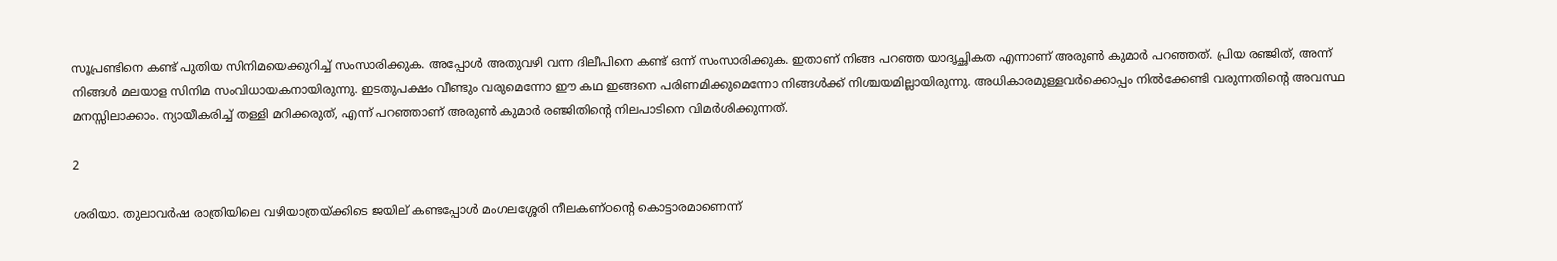സൂപ്രണ്ടിനെ കണ്ട് പുതിയ സിനിമയെക്കുറിച്ച് സംസാരിക്കുക. അപ്പോള്‍ അതുവഴി വന്ന ദിലീപിനെ കണ്ട് ഒന്ന് സംസാരിക്കുക. ഇതാണ് നിങ്ങ പറഞ്ഞ യാദൃച്ഛികത എന്നാണ് അരുണ്‍ കുമാര്‍ പറഞ്ഞത്. പ്രിയ രഞ്ജിത്, അന്ന് നിങ്ങള്‍ മലയാള സിനിമ സംവിധായകനായിരുന്നു. ഇടതുപക്ഷം വീണ്ടും വരുമെന്നോ ഈ കഥ ഇങ്ങനെ പരിണമിക്കുമെന്നോ നിങ്ങള്‍ക്ക് നിശ്ചയമില്ലായിരുന്നു. അധികാരമുള്ളവര്‍ക്കൊപ്പം നില്‍ക്കേണ്ടി വരുന്നതിന്റെ അവസ്ഥ മനസ്സിലാക്കാം. ന്യായീകരിച്ച് തള്ളി മറിക്കരുത്, എന്ന് പറഞ്ഞാണ് അരുണ്‍ കുമാര്‍ രഞ്ജിതിന്റെ നിലപാടിനെ വിമര്‍ശിക്കുന്നത്.

2

ശരിയാ. തുലാവര്‍ഷ രാത്രിയിലെ വഴിയാത്രയ്ക്കിടെ ജയില് കണ്ടപ്പോള്‍ മംഗലശ്ശേരി നീലകണ്ഠന്റെ കൊട്ടാരമാണെന്ന്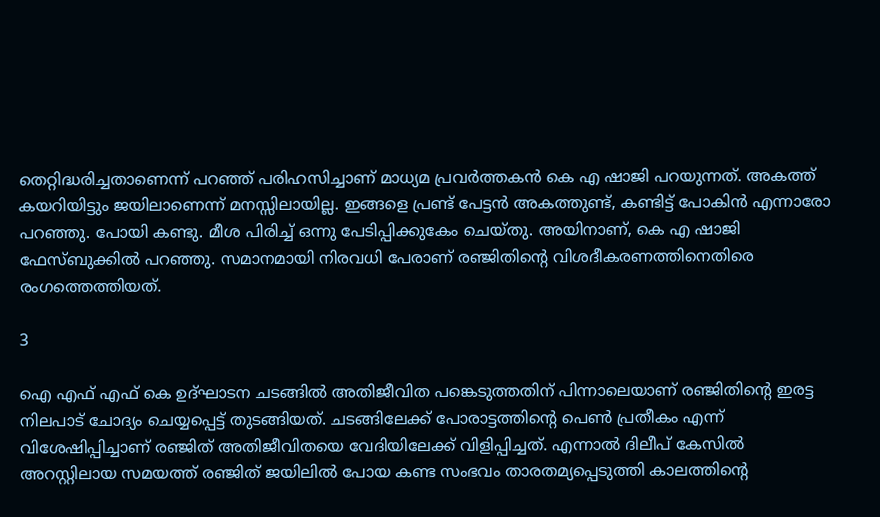തെറ്റിദ്ധരിച്ചതാണെന്ന് പറഞ്ഞ് പരിഹസിച്ചാണ് മാധ്യമ പ്രവര്‍ത്തകന്‍ കെ എ ഷാജി പറയുന്നത്. അകത്ത് കയറിയിട്ടും ജയിലാണെന്ന് മനസ്സിലായില്ല. ഇങ്ങളെ പ്രണ്ട് പേട്ടന്‍ അകത്തുണ്ട്, കണ്ടിട്ട് പോകിന്‍ എന്നാരോ പറഞ്ഞു. പോയി കണ്ടു. മീശ പിരിച്ച് ഒന്നു പേടിപ്പിക്കുകേം ചെയ്തു. അയിനാണ്, കെ എ ഷാജി ഫേസ്ബുക്കില്‍ പറഞ്ഞു. സമാനമായി നിരവധി പേരാണ് രഞ്ജിതിന്റെ വിശദീകരണത്തിനെതിരെ രംഗത്തെത്തിയത്.

3

ഐ എഫ് എഫ് കെ ഉദ്ഘാടന ചടങ്ങില്‍ അതിജീവിത പങ്കെടുത്തതിന് പിന്നാലെയാണ് രഞ്ജിതിന്റെ ഇരട്ട നിലപാട് ചോദ്യം ചെയ്യപ്പെട്ട് തുടങ്ങിയത്. ചടങ്ങിലേക്ക് പോരാട്ടത്തിന്റെ പെണ്‍ പ്രതീകം എന്ന് വിശേഷിപ്പിച്ചാണ് രഞ്ജിത് അതിജീവിതയെ വേദിയിലേക്ക് വിളിപ്പിച്ചത്. എന്നാല്‍ ദിലീപ് കേസില്‍ അറസ്റ്റിലായ സമയത്ത് രഞ്ജിത് ജയിലില്‍ പോയ കണ്ട സംഭവം താരതമ്യപ്പെടുത്തി കാലത്തിന്റെ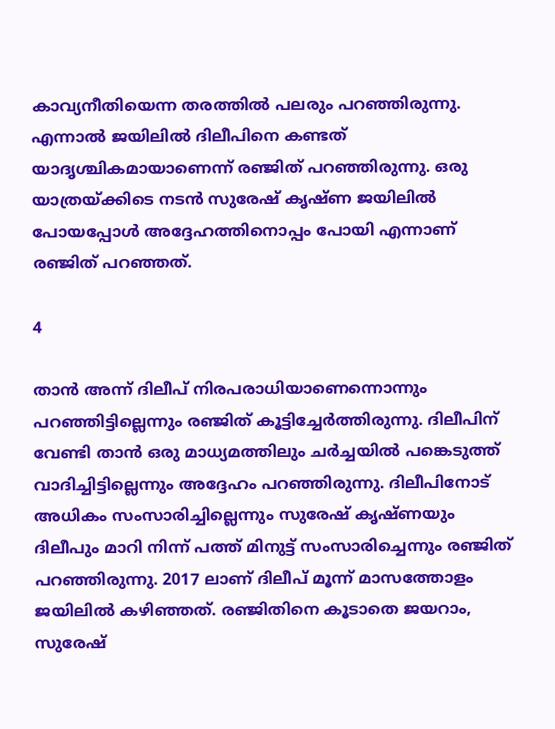കാവ്യനീതിയെന്ന തരത്തില്‍ പലരും പറഞ്ഞിരുന്നു. എന്നാല്‍ ജയിലില്‍ ദിലീപിനെ കണ്ടത് യാദൃശ്ചികമായാണെന്ന് രഞ്ജിത് പറഞ്ഞിരുന്നു. ഒരു യാത്രയ്ക്കിടെ നടന്‍ സുരേഷ് കൃഷ്ണ ജയിലില്‍ പോയപ്പോള്‍ അദ്ദേഹത്തിനൊപ്പം പോയി എന്നാണ് രഞ്ജിത് പറഞ്ഞത്.

4

താന്‍ അന്ന് ദിലീപ് നിരപരാധിയാണെന്നൊന്നും പറഞ്ഞിട്ടില്ലെന്നും രഞ്ജിത് കൂട്ടിച്ചേര്‍ത്തിരുന്നു. ദിലീപിന് വേണ്ടി താന്‍ ഒരു മാധ്യമത്തിലും ചര്‍ച്ചയില്‍ പങ്കെടുത്ത് വാദിച്ചിട്ടില്ലെന്നും അദ്ദേഹം പറഞ്ഞിരുന്നു. ദിലീപിനോട് അധികം സംസാരിച്ചില്ലെന്നും സുരേഷ് കൃഷ്ണയും ദിലീപും മാറി നിന്ന് പത്ത് മിനുട്ട് സംസാരിച്ചെന്നും രഞ്ജിത് പറഞ്ഞിരുന്നു. 2017 ലാണ് ദിലീപ് മൂന്ന് മാസത്തോളം ജയിലില്‍ കഴിഞ്ഞത്. രഞ്ജിതിനെ കൂടാതെ ജയറാം, സുരേഷ്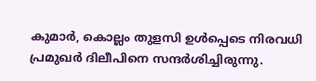കുമാര്‍, കൊല്ലം തുളസി ഉള്‍പ്പെടെ നിരവധി പ്രമുഖര്‍ ദിലീപിനെ സന്ദര്‍ശിച്ചിരുന്നു.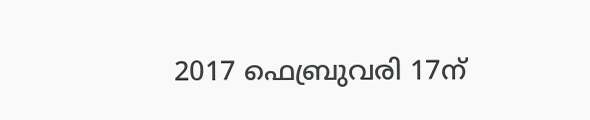2017 ഫെബ്രുവരി 17ന്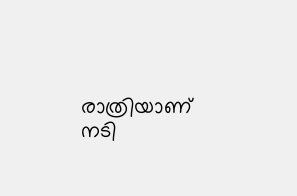രാത്രിയാണ് നടി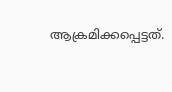ആക്രമിക്കപ്പെട്ടത്.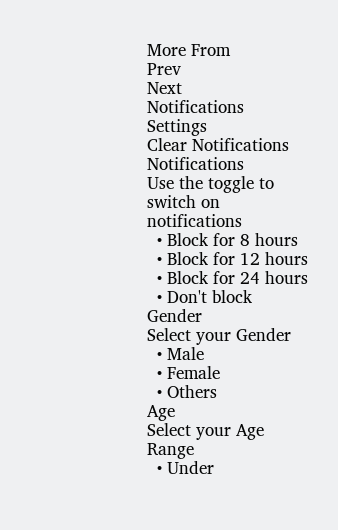More From
Prev
Next
Notifications
Settings
Clear Notifications
Notifications
Use the toggle to switch on notifications
  • Block for 8 hours
  • Block for 12 hours
  • Block for 24 hours
  • Don't block
Gender
Select your Gender
  • Male
  • Female
  • Others
Age
Select your Age Range
  • Under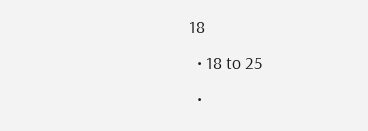18
  • 18 to 25
  •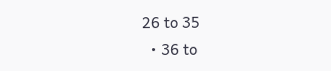26 to 35
  • 36 to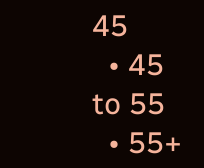45
  • 45 to 55
  • 55+